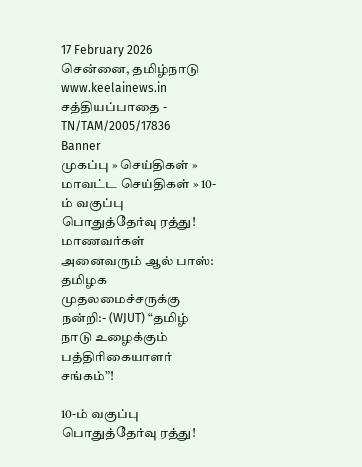17 February 2026 சென்னை, தமிழ்நாடு
www.keelainews.in
சத்தியப்பாதை - TN/TAM/2005/17836
Banner
முகப்பு » செய்திகள் » மாவட்ட செய்திகள் » 10-ம் வகுப்பு பொதுத்தேர்வு ரத்து! மாணவர்கள் அனைவரும் ஆல் பாஸ்: தமிழக முதலமைச்சருக்கு நன்றி:- (WJUT) “தமிழ் நாடு உழைக்கும் பத்திரிகையாளர் சங்கம்”!

10-ம் வகுப்பு பொதுத்தேர்வு ரத்து!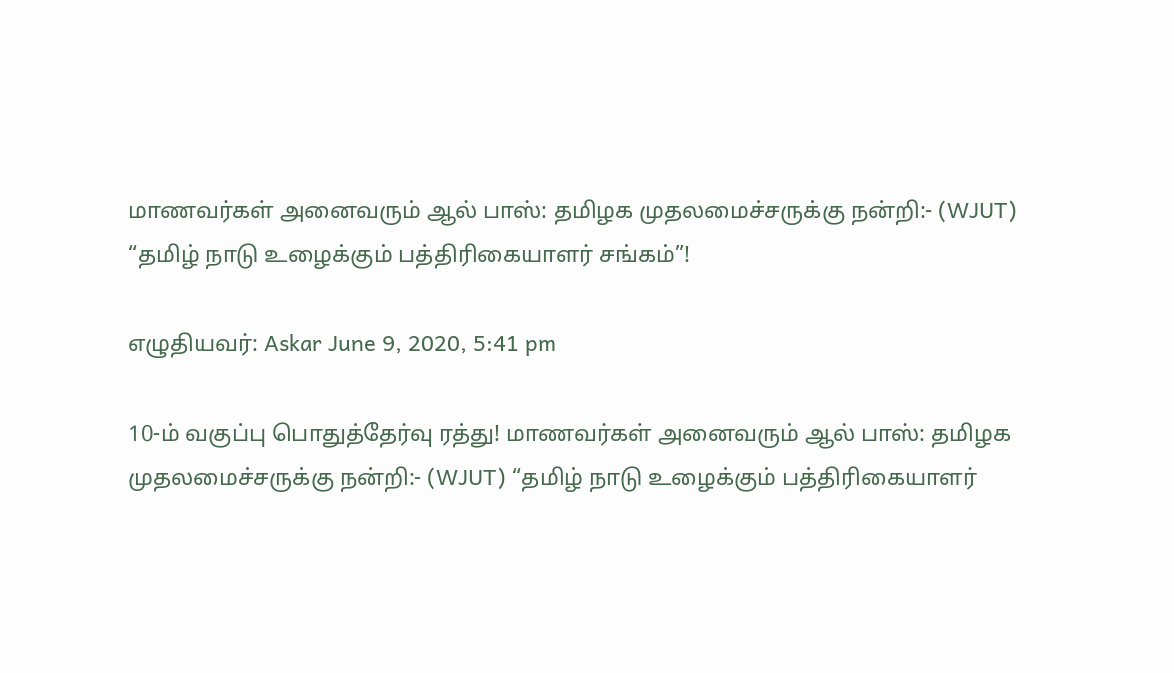மாணவர்கள் அனைவரும் ஆல் பாஸ்: தமிழக முதலமைச்சருக்கு நன்றி:- (WJUT) “தமிழ் நாடு உழைக்கும் பத்திரிகையாளர் சங்கம்”!

எழுதியவர்: Askar June 9, 2020, 5:41 pm

10-ம் வகுப்பு பொதுத்தேர்வு ரத்து! மாணவர்கள் அனைவரும் ஆல் பாஸ்: தமிழக முதலமைச்சருக்கு நன்றி:- (WJUT) “தமிழ் நாடு உழைக்கும் பத்திரிகையாளர்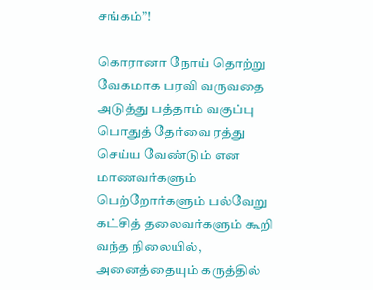சங்கம்”!

கொரானா நோய் தொற்று வேகமாக பரவி வருவதை அடுத்து பத்தாம் வகுப்பு பொதுத் தேர்வை ரத்து செய்ய வேண்டும் என மாணவர்களும் பெற்றோர்களும் பல்வேறு கட்சித் தலைவர்களும் கூறி வந்த நிலையில், அனைத்தையும் கருத்தில்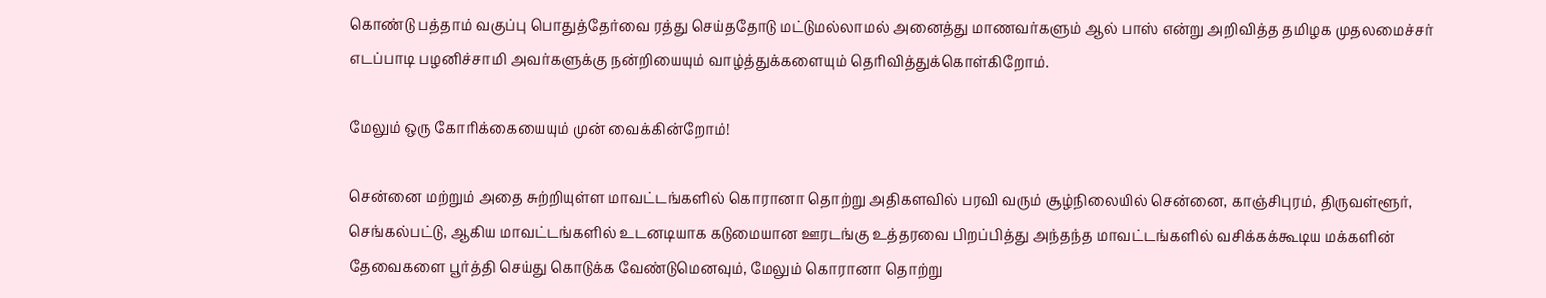கொண்டு பத்தாம் வகுப்பு பொதுத்தேர்வை ரத்து செய்ததோடு மட்டுமல்லாமல் அனைத்து மாணவர்களும் ஆல் பாஸ் என்று அறிவித்த தமிழக முதலமைச்சர் எடப்பாடி பழனிச்சாமி அவர்களுக்கு நன்றியையும் வாழ்த்துக்களையும் தெரிவித்துக்கொள்கிறோம்.

மேலும் ஒரு கோரிக்கையையும் முன் வைக்கின்றோம்!

சென்னை மற்றும் அதை சுற்றியுள்ள மாவட்டங்களில் கொரானா தொற்று அதிகளவில் பரவி வரும் சூழ்நிலையில் சென்னை, காஞ்சிபுரம், திருவள்ளூர், செங்கல்பட்டு, ஆகிய மாவட்டங்களில் உடனடியாக கடுமையான ஊரடங்கு உத்தரவை பிறப்பித்து அந்தந்த மாவட்டங்களில் வசிக்கக்கூடிய மக்களின் தேவைகளை பூர்த்தி செய்து கொடுக்க வேண்டுமெனவும், மேலும் கொரானா தொற்று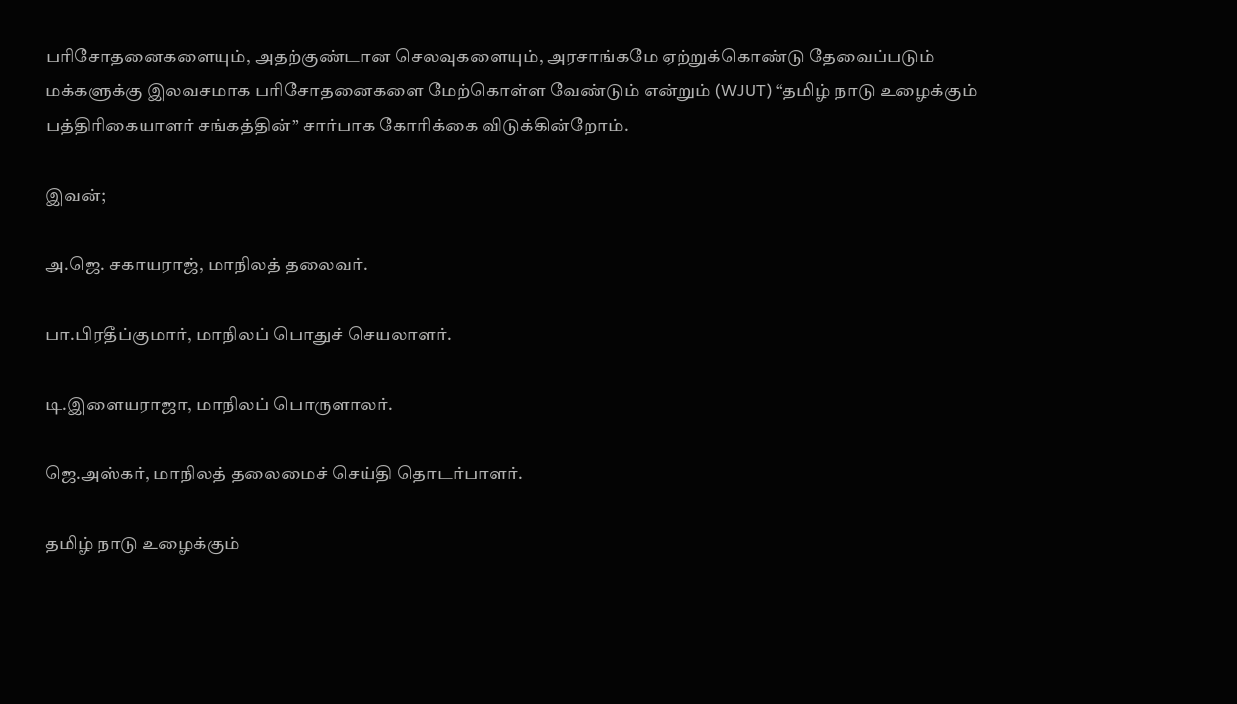பரிசோதனைகளையும், அதற்குண்டான செலவுகளையும், அரசாங்கமே ஏற்றுக்கொண்டு தேவைப்படும் மக்களுக்கு இலவசமாக பரிசோதனைகளை மேற்கொள்ள வேண்டும் என்றும் (WJUT) “தமிழ் நாடு உழைக்கும் பத்திரிகையாளர் சங்கத்தின்” சார்பாக கோரிக்கை விடுக்கின்றோம்.

இவன்;

அ.ஜெ. சகாயராஜ், மாநிலத் தலைவர்.

பா.பிரதீப்குமார், மாநிலப் பொதுச் செயலாளர்.

டி.இளையராஜா, மாநிலப் பொருளாலர்.

ஜெ.அஸ்கர், மாநிலத் தலைமைச் செய்தி தொடர்பாளர்.

தமிழ் நாடு உழைக்கும்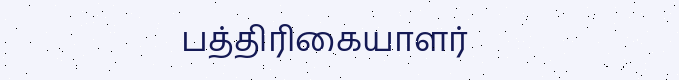பத்திரிகையாளர்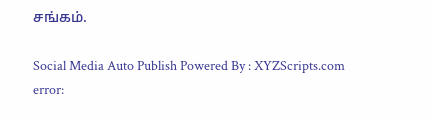சங்கம்.

Social Media Auto Publish Powered By : XYZScripts.com
error: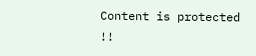Content is protected !!